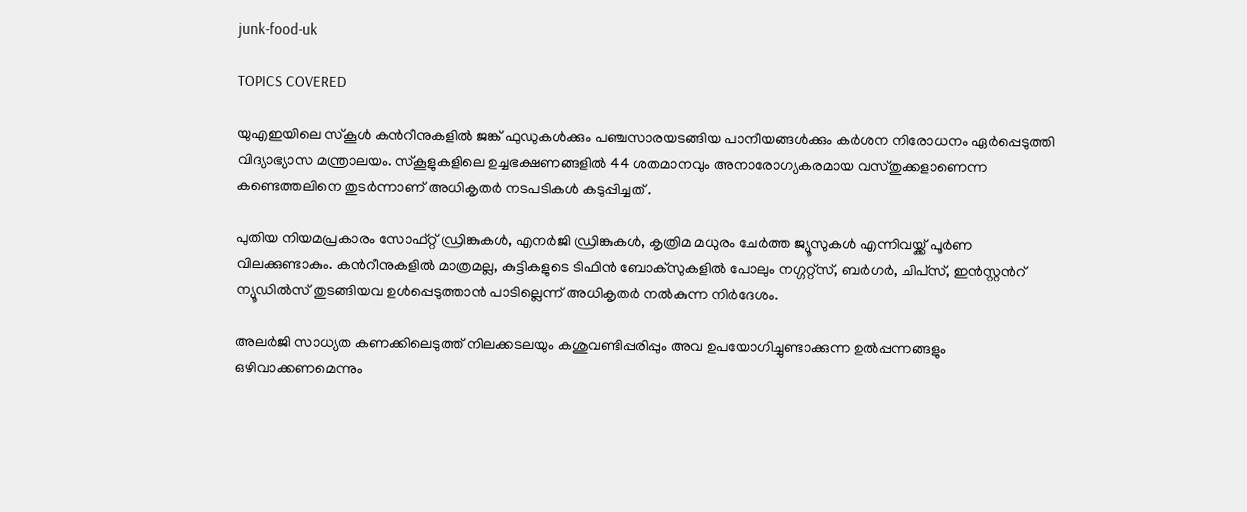junk-food-uk

TOPICS COVERED

യുഎഇയിലെ സ്‌കൂൾ കന്‍റീനുകളിൽ ജങ്ക് ഫുഡുകൾക്കും പഞ്ചസാരയടങ്ങിയ പാനീയങ്ങൾക്കും കർശന നിരോധനം ഏര്‍പ്പെടുത്തി വിദ്യാഭ്യാസ മന്ത്രാലയം. സ്കൂളുകളിലെ ഉച്ചഭക്ഷണങ്ങളിൽ 44 ശതമാനവും അനാരോഗ്യകരമായ വസ്തുക്കളാണെന്ന കണ്ടെത്തലിനെ തുടർന്നാണ് അധികൃതർ നടപടികൾ കടുപ്പിച്ചത് .

പുതിയ നിയമപ്രകാരം സോഫ്റ്റ് ഡ്രിങ്കുകൾ, എനർജി ഡ്രിങ്കുകൾ, കൃത്രിമ മധുരം ചേർത്ത ജ്യൂസുകൾ എന്നിവയ്ക്ക് പൂർണ വിലക്കുണ്ടാകും. കന്‍റീനുകളിൽ മാത്രമല്ല, കുട്ടികളുടെ ടിഫിൻ ബോക്സുകളിൽ പോലും നഗ്ഗറ്റ്സ്, ബർഗർ, ചിപ്‌സ്, ഇൻസ്റ്റന്‍റ് ന്യൂഡിൽസ് തുടങ്ങിയവ ഉൾപ്പെടുത്താൻ പാടില്ലെന്ന് അധികൃതർ നൽകുന്ന നിർദേശം.

അലർജി സാധ്യത കണക്കിലെടുത്ത് നിലക്കടലയും കശുവണ്ടിപ്പരിപ്പും അവ ഉപയോഗിച്ചുണ്ടാക്കുന്ന ഉൽപ്പന്നങ്ങളും ഒഴിവാക്കണമെന്നും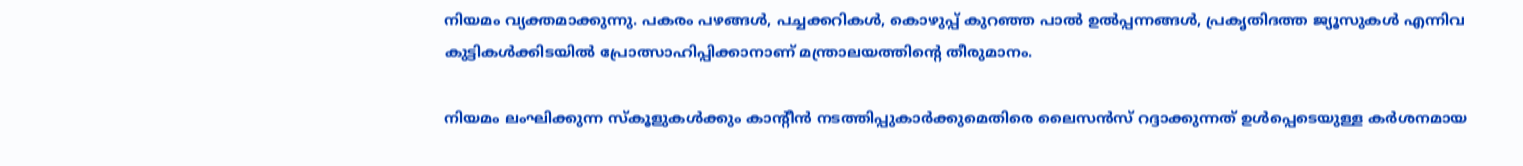നിയമം വ്യക്തമാക്കുന്നു. പകരം പഴങ്ങൾ, പച്ചക്കറികൾ, കൊഴുപ്പ് കുറഞ്ഞ പാൽ ഉൽപ്പന്നങ്ങൾ, പ്രകൃതിദത്ത ജ്യൂസുകൾ എന്നിവ കുട്ടികൾക്കിടയിൽ പ്രോത്സാഹിപ്പിക്കാനാണ് മന്ത്രാലയത്തിന്‍റെ തീരുമാനം.

നിയമം ലംഘിക്കുന്ന സ്കൂളുകൾക്കും കാന്റീൻ നടത്തിപ്പുകാർക്കുമെതിരെ ലൈസൻസ് റദ്ദാക്കുന്നത് ഉൾപ്പെടെയുള്ള കർശനമായ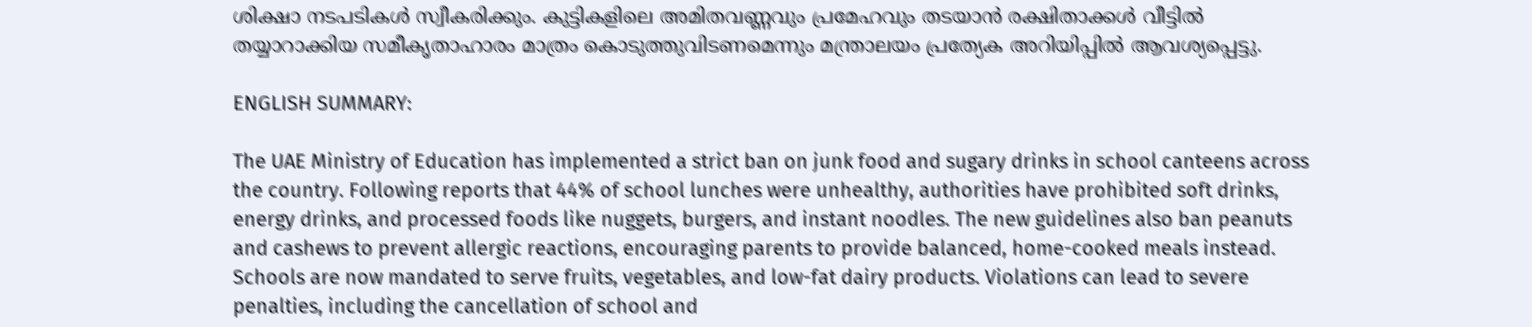ശിക്ഷാ നടപടികൾ സ്വീകരിക്കും. കുട്ടികളിലെ അമിതവണ്ണവും പ്രമേഹവും തടയാൻ രക്ഷിതാക്കൾ വീട്ടിൽ തയ്യാറാക്കിയ സമീകൃതാഹാരം മാത്രം കൊടുത്തുവിടണമെന്നും മന്ത്രാലയം പ്രത്യേക അറിയിപ്പിൽ ആവശ്യപ്പെട്ടു.

ENGLISH SUMMARY:

The UAE Ministry of Education has implemented a strict ban on junk food and sugary drinks in school canteens across the country. Following reports that 44% of school lunches were unhealthy, authorities have prohibited soft drinks, energy drinks, and processed foods like nuggets, burgers, and instant noodles. The new guidelines also ban peanuts and cashews to prevent allergic reactions, encouraging parents to provide balanced, home-cooked meals instead. Schools are now mandated to serve fruits, vegetables, and low-fat dairy products. Violations can lead to severe penalties, including the cancellation of school and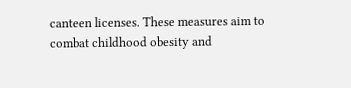canteen licenses. These measures aim to combat childhood obesity and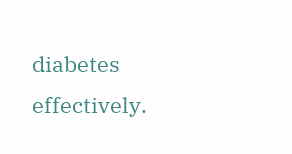diabetes effectively.